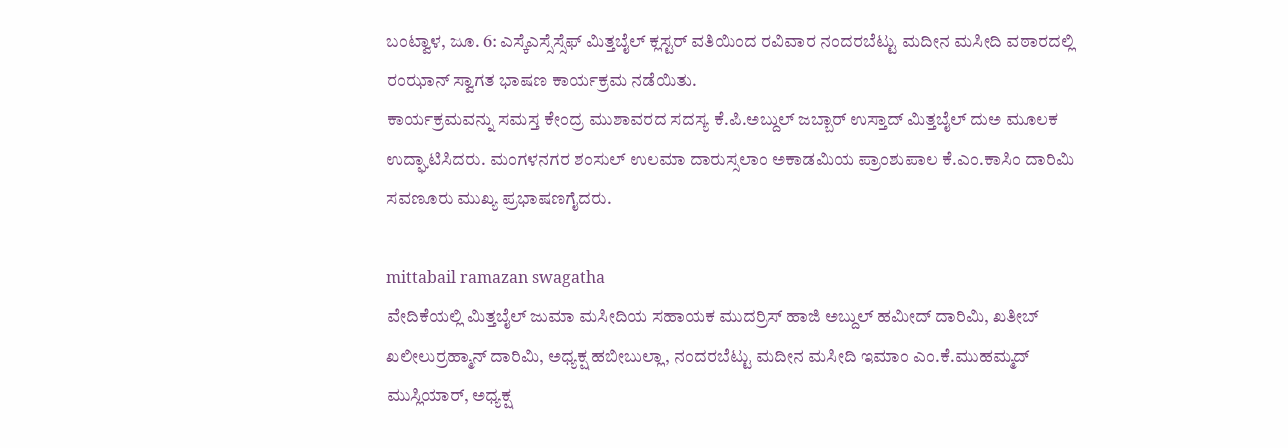ಬಂಟ್ವಾಳ, ಜೂ. 6: ಎಸ್ಕೆಎಸ್ಸೆಸ್ಸೆಫ್ ಮಿತ್ತಬೈಲ್ ಕ್ಲಸ್ಟರ್ ವತಿಯಿಂದ ರವಿವಾರ ನಂದರಬೆಟ್ಟು ಮದೀನ ಮಸೀದಿ ವಠಾರದಲ್ಲಿ ರಂಝಾನ್ ಸ್ವಾಗತ ಭಾಷಣ ಕಾರ್ಯಕ್ರಮ ನಡೆಯಿತು.
ಕಾರ್ಯಕ್ರಮವನ್ನು ಸಮಸ್ತ ಕೇಂದ್ರ ಮುಶಾವರದ ಸದಸ್ಯ ಕೆ.ಪಿ.ಅಬ್ದುಲ್ ಜಬ್ಬಾರ್ ಉಸ್ತಾದ್ ಮಿತ್ತಬೈಲ್ ದುಅ ಮೂಲಕ ಉದ್ಘಾಟಿಸಿದರು. ಮಂಗಳನಗರ ಶಂಸುಲ್ ಉಲಮಾ ದಾರುಸ್ಸಲಾಂ ಅಕಾಡಮಿಯ ಪ್ರಾಂಶುಪಾಲ ಕೆ.ಎಂ.ಕಾಸಿಂ ದಾರಿಮಿ ಸವಣೂರು ಮುಖ್ಯ ಪ್ರಭಾಷಣಗೈದರು.

mittabail ramazan swagatha
ವೇದಿಕೆಯಲ್ಲಿ ಮಿತ್ತಬೈಲ್ ಜುಮಾ ಮಸೀದಿಯ ಸಹಾಯಕ ಮುದರ್ರಿಸ್ ಹಾಜಿ ಅಬ್ದುಲ್ ಹಮೀದ್ ದಾರಿಮಿ, ಖತೀಬ್ ಖಲೀಲುರ್ರಹ್ಮಾನ್ ದಾರಿಮಿ, ಅಧ್ಯಕ್ಷ ಹಬೀಬುಲ್ಲಾ, ನಂದರಬೆಟ್ಟು ಮದೀನ ಮಸೀದಿ ಇಮಾಂ ಎಂ.ಕೆ.ಮುಹಮ್ಮದ್ ಮುಸ್ಲಿಯಾರ್, ಅಧ್ಯಕ್ಷ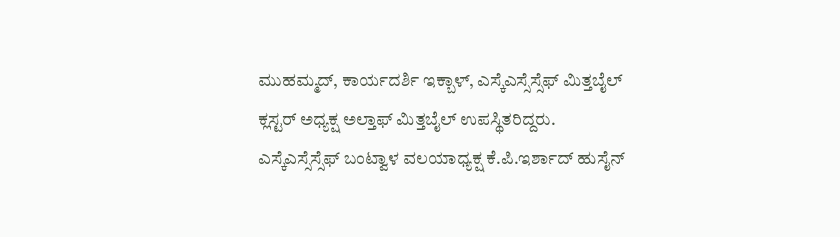ಮುಹಮ್ಮದ್, ಕಾರ್ಯದರ್ಶಿ ಇಕ್ಬಾಳ್, ಎಸ್ಕೆಎಸ್ಸೆಸ್ಸೆಫ್ ಮಿತ್ತಬೈಲ್ ಕ್ಲಸ್ಟರ್ ಅಧ್ಯಕ್ಷ ಅಲ್ತಾಫ್ ಮಿತ್ತಬೈಲ್ ಉಪಸ್ಥಿತರಿದ್ದರು.
ಎಸ್ಕೆಎಸ್ಸೆಸ್ಸೆಫ್ ಬಂಟ್ವಾಳ ವಲಯಾಧ್ಯಕ್ಷ ಕೆ.ಪಿ.ಇರ್ಶಾದ್ ಹುಸೈನ್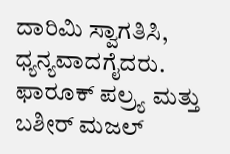ದಾರಿಮಿ ಸ್ವಾಗತಿಸಿ, ಧ್ಯನ್ಯವಾದಗೈದರು. ಫಾರೂಕ್ ಪಲ್ರ್ಯ ಮತ್ತು ಬಶೀರ್ ಮಜಲ್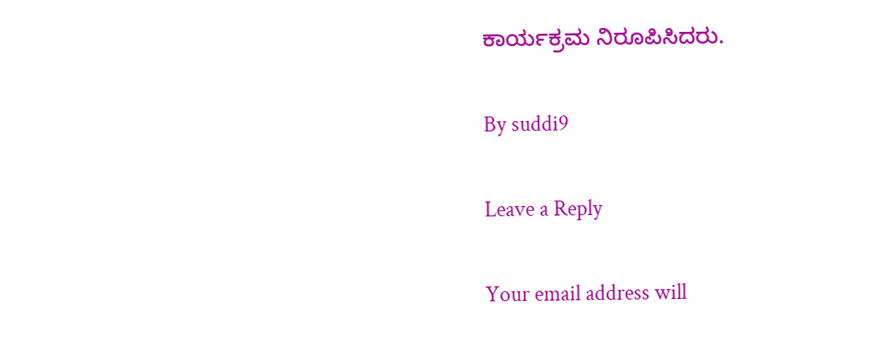ಕಾರ್ಯಕ್ರಮ ನಿರೂಪಿಸಿದರು.

By suddi9

Leave a Reply

Your email address will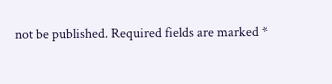not be published. Required fields are marked *